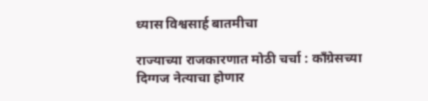ध्यास विश्वसार्ह बातमीचा

राज्याच्या राजकारणात मोठी चर्चा : कॉंग्रेसच्या दिग्गज नेत्याचा होणार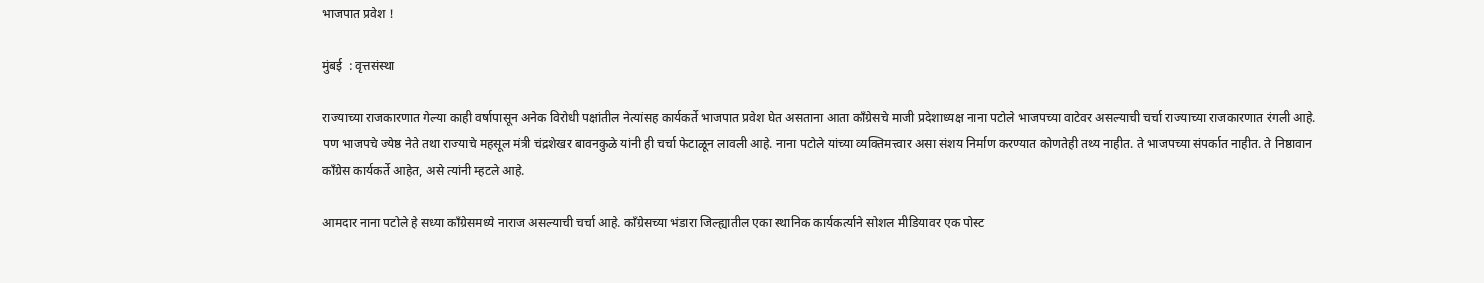भाजपात प्रवेश !

मुंबई  : वृत्तसंस्था

राज्याच्या राजकारणात गेल्या काही वर्षापासून अनेक विरोधी पक्षांतील नेत्यांसह कार्यकर्ते भाजपात प्रवेश घेत असताना आता काँग्रेसचे माजी प्रदेशाध्यक्ष नाना पटोले भाजपच्या वाटेवर असल्याची चर्चा राज्याच्या राजकारणात रंगली आहे. पण भाजपचे ज्येष्ठ नेते तथा राज्याचे महसूल मंत्री चंद्रशेखर बावनकुळे यांनी ही चर्चा फेटाळून लावली आहे. नाना पटोले यांच्या व्यक्तिमत्त्वार असा संशय निर्माण करण्यात कोणतेही तथ्य नाहीत. ते भाजपच्या संपर्कात नाहीत. ते निष्ठावान काँग्रेस कार्यकर्ते आहेत, असे त्यांनी म्हटले आहे.

आमदार नाना पटोले हे सध्या काँग्रेसमध्ये नाराज असल्याची चर्चा आहे. काँग्रेसच्या भंडारा जिल्ह्यातील एका स्थानिक कार्यकर्त्याने सोशल मीडियावर एक पोस्ट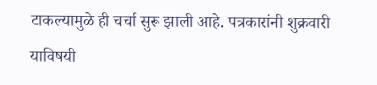टाकल्यामुळे ही चर्चा सुरू झाली आहे. पत्रकारांनी शुक्रवारी याविषयी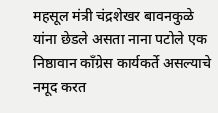महसूल मंत्री चंद्रशेखर बावनकुळे यांना छेडले असता नाना पटोले एक निष्ठावान काँग्रेस कार्यकर्ते असल्याचे नमूद करत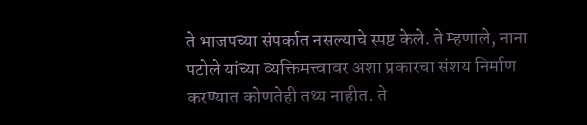ते भाजपच्या संपर्कात नसल्याचे स्पष्ट केले. ते म्हणाले, नाना पटोले यांच्या व्यक्तिमत्त्वावर अशा प्रकारचा संशय निर्माण करण्यात कोणतेही तथ्य नाहीत. ते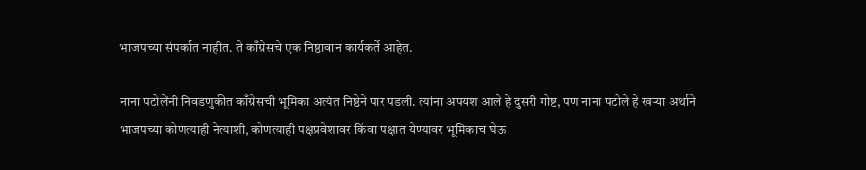भाजपच्या संपर्कात नाहीत. ते काँग्रेसचे एक निष्ठावान कार्यकर्ते आहेत.

नाना पटोलेंनी निवडणुकीत काँग्रेसची भूमिका अत्यंत निष्ठेने पार पडली. त्यांना अपयश आले हे दुसरी गोष्ट, पण नाना पटोले हे खऱ्या अर्थाने भाजपच्या कोणत्याही नेत्याशी, कोणत्याही पक्षप्रवेशावर किंवा पक्षात येण्यावर भूमिकाच घेऊ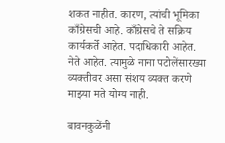शकत नाहीत. कारण, त्यांची भूमिका काँग्रेसची आहे. काँग्रेसचे ते सक्रिय कार्यकर्ते आहेत. पदाधिकारी आहेत. नेते आहेत. त्यामुळे नाना पटोलेंसारख्या व्यक्तीवर असा संशय व्यक्त करणे माझ्या मते योग्य नाही.

बावनकुळेंनी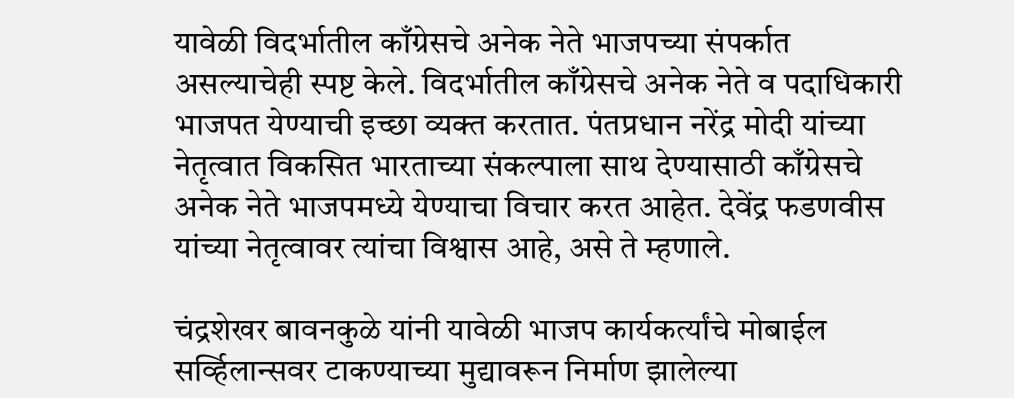यावेळी विदर्भातील काँग्रेसचे अनेक नेते भाजपच्या संपर्कात असल्याचेही स्पष्ट केले. विदर्भातील काँग्रेसचे अनेक नेते व पदाधिकारी भाजपत येण्याची इच्छा व्यक्त करतात. पंतप्रधान नरेंद्र मोदी यांच्या नेतृत्वात विकसित भारताच्या संकल्पाला साथ देण्यासाठी काँग्रेसचे अनेक नेते भाजपमध्ये येण्याचा विचार करत आहेत. देवेंद्र फडणवीस यांच्या नेतृत्वावर त्यांचा विश्वास आहे, असे ते म्हणाले.

चंद्रशेखर बावनकुळे यांनी यावेळी भाजप कार्यकर्त्यांचे मोबाईल सर्व्हिलान्सवर टाकण्याच्या मुद्यावरून निर्माण झालेल्या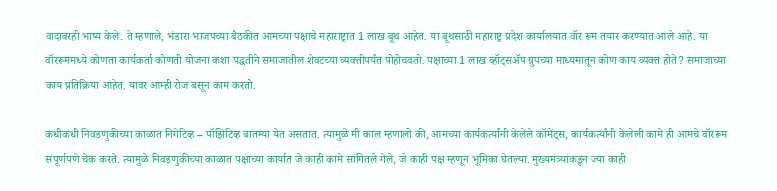वादावरही भाष्य केले. ते म्हणाले, भंडारा भाजपच्या बैठकीत आमच्या पक्षाचे महाराष्ट्रात 1 लाख बूथ आहेत. या बूथसाठी महाराष्ट्र प्रदेश कार्यालयात वॉर रूम तयार करण्यात आले आहे. या वॉररूममध्ये कोणता कार्यकर्ता कोणती योजना कशा पद्धतीने समाजातील शेवटच्या व्यक्तीपर्यंत पोहोचवतो. पक्षाच्या 1 लाख व्हॉट्सॲप ग्रुपच्या माध्यमातून कोण काय व्यक्त होते? समाजाच्या काय प्रतिक्रिया आहेत. यावर आम्ही रोज बसून काम करतो.

कधीकधी निवडणुकीच्या काळात निगेटिव्ह – पॉझिटिव्ह बातम्या येत असतात. त्यामुळे मी काल म्हणालो की, आमच्या कार्यकर्त्यांनी केलेले कॉमेंट्स, कार्यकर्त्यांनी केलेली कामे ही आमचे वॉररूम संपूर्णपणे चेक करते. त्यामुळे निवडणुकीच्या काळात पक्षाच्या कार्यात जे काही कामे सांगितले गेले, जे काही पक्ष म्हणून भूमिका घेतल्या. मुख्यमंत्र्यांकडून ज्या काही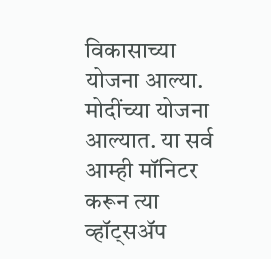विकासाच्या योजना आल्या. मोदींच्या योजना आल्यात. या सर्व आम्ही मॉनिटर करून त्या व्हॉट्सॲप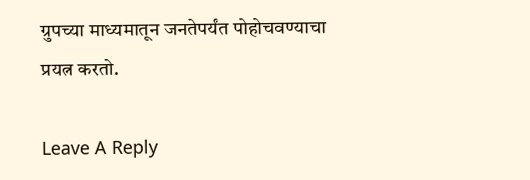ग्रुपच्या माध्यमातून जनतेपर्यंत पोहोचवण्याचा प्रयत्न करतो.

Leave A Reply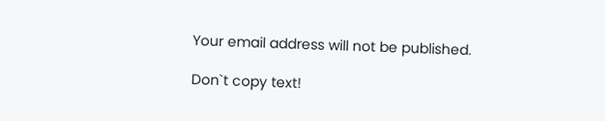Your email address will not be published.

Don`t copy text!